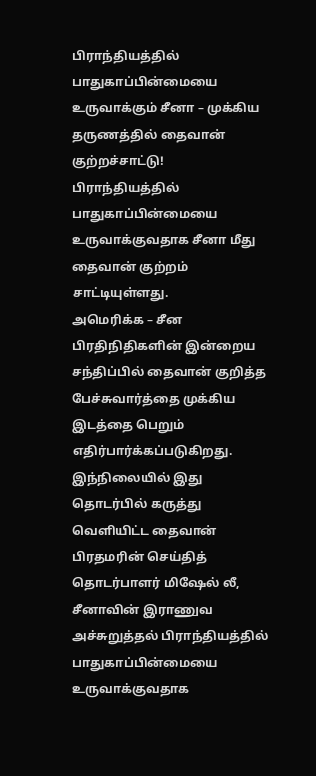பிராந்தியத்தில் பாதுகாப்பின்மையை உருவாக்கும் சீனா – முக்கிய தருணத்தில் தைவான் குற்றச்சாட்டு!
பிராந்தியத்தில் பாதுகாப்பின்மையை உருவாக்குவதாக சீனா மீது தைவான் குற்றம் சாட்டியுள்ளது.
அமெரிக்க – சீன பிரதிநிதிகளின் இன்றைய சந்திப்பில் தைவான் குறித்த பேச்சுவார்த்தை முக்கிய இடத்தை பெறும் எதிர்பார்க்கப்படுகிறது.
இந்நிலையில் இது தொடர்பில் கருத்து வெளியிட்ட தைவான் பிரதமரின் செய்தித் தொடர்பாளர் மிஷேல் லீ, சீனாவின் இராணுவ அச்சுறுத்தல் பிராந்தியத்தில் பாதுகாப்பின்மையை உருவாக்குவதாக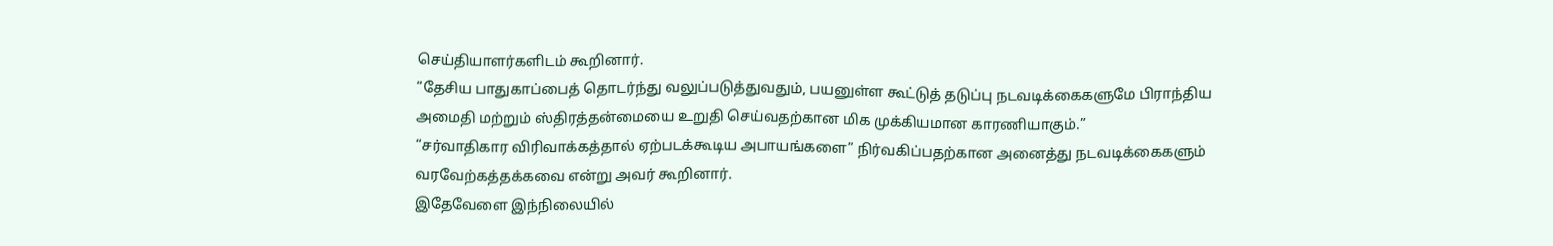செய்தியாளர்களிடம் கூறினார்.
“தேசிய பாதுகாப்பைத் தொடர்ந்து வலுப்படுத்துவதும், பயனுள்ள கூட்டுத் தடுப்பு நடவடிக்கைகளுமே பிராந்திய அமைதி மற்றும் ஸ்திரத்தன்மையை உறுதி செய்வதற்கான மிக முக்கியமான காரணியாகும்.”
“சர்வாதிகார விரிவாக்கத்தால் ஏற்படக்கூடிய அபாயங்களை” நிர்வகிப்பதற்கான அனைத்து நடவடிக்கைகளும் வரவேற்கத்தக்கவை என்று அவர் கூறினார்.
இதேவேளை இந்நிலையில்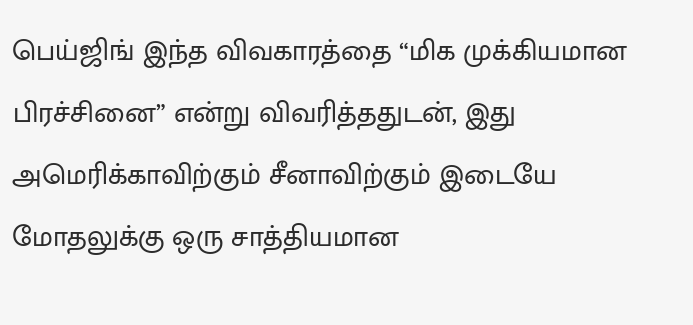பெய்ஜிங் இந்த விவகாரத்தை “மிக முக்கியமான பிரச்சினை” என்று விவரித்ததுடன், இது அமெரிக்காவிற்கும் சீனாவிற்கும் இடையே மோதலுக்கு ஒரு சாத்தியமான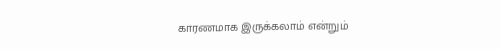காரணமாக இருக்கலாம் என்றும்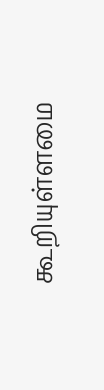கூறியுள்ளமை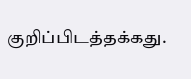குறிப்பிடத்தக்கது.